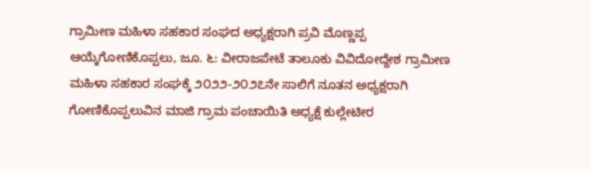ಗ್ರಾಮೀಣ ಮಹಿಳಾ ಸಹಕಾರ ಸಂಘದ ಅಧ್ಯಕ್ಷರಾಗಿ ಪ್ರವಿ ಮೊಣ್ಣಪ್ಪ ಆಯ್ಕೆಗೋಣಿಕೊಪ್ಪಲು, ಜೂ. ೬: ವೀರಾಜಪೇಟೆ ತಾಲೂಕು ವಿವಿದೋದ್ದೇಶ ಗ್ರಾಮೀಣ ಮಹಿಳಾ ಸಹಕಾರ ಸಂಘಕ್ಕೆ ೨೦೨೨-೨೦೨೭ನೇ ಸಾಲಿಗೆ ನೂತನ ಅಧ್ಯಕ್ಷರಾಗಿ ಗೋಣಿಕೊಪ್ಪಲುವಿನ ಮಾಜಿ ಗ್ರಾಮ ಪಂಚಾಯಿತಿ ಅಧ್ಯಕ್ಷೆ ಕುಲ್ಲೇಟೀರ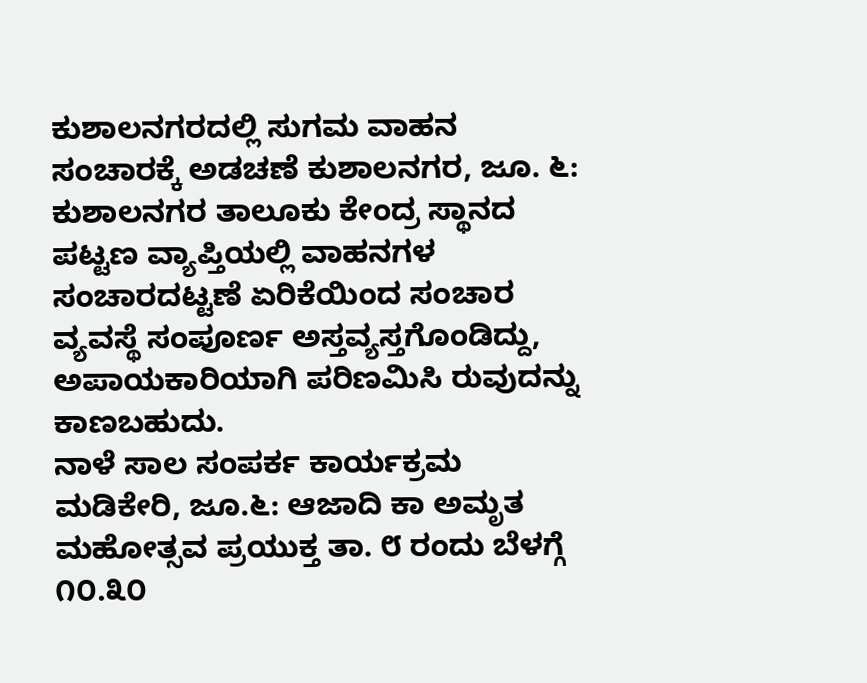ಕುಶಾಲನಗರದಲ್ಲಿ ಸುಗಮ ವಾಹನ ಸಂಚಾರಕ್ಕೆ ಅಡಚಣೆ ಕುಶಾಲನಗರ, ಜೂ. ೬: ಕುಶಾಲನಗರ ತಾಲೂಕು ಕೇಂದ್ರ ಸ್ಥಾನದ ಪಟ್ಟಣ ವ್ಯಾಪ್ತಿಯಲ್ಲಿ ವಾಹನಗಳ ಸಂಚಾರದಟ್ಟಣೆ ಏರಿಕೆಯಿಂದ ಸಂಚಾರ ವ್ಯವಸ್ಥೆ ಸಂಪೂರ್ಣ ಅಸ್ತವ್ಯಸ್ತಗೊಂಡಿದ್ದು, ಅಪಾಯಕಾರಿಯಾಗಿ ಪರಿಣಮಿಸಿ ರುವುದನ್ನು ಕಾಣಬಹುದು.
ನಾಳೆ ಸಾಲ ಸಂಪರ್ಕ ಕಾರ್ಯಕ್ರಮ ಮಡಿಕೇರಿ, ಜೂ.೬: ಆಜಾದಿ ಕಾ ಅಮೃತ ಮಹೋತ್ಸವ ಪ್ರಯುಕ್ತ ತಾ. ೮ ರಂದು ಬೆಳಗ್ಗೆ ೧೦.೩೦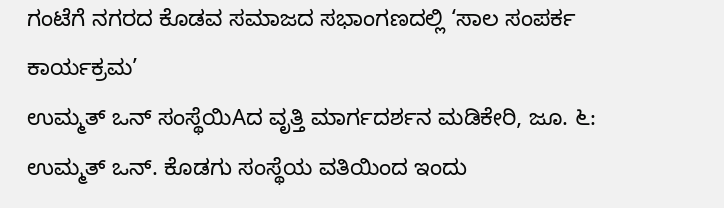ಗಂಟೆಗೆ ನಗರದ ಕೊಡವ ಸಮಾಜದ ಸಭಾಂಗಣದಲ್ಲಿ ‘ಸಾಲ ಸಂಪರ್ಕ ಕಾರ್ಯಕ್ರಮ’
ಉಮ್ಮತ್ ಒನ್ ಸಂಸ್ಥೆಯಿAದ ವೃತ್ತಿ ಮಾರ್ಗದರ್ಶನ ಮಡಿಕೇರಿ, ಜೂ. ೬: ಉಮ್ಮತ್ ಒನ್. ಕೊಡಗು ಸಂಸ್ಥೆಯ ವತಿಯಿಂದ ಇಂದು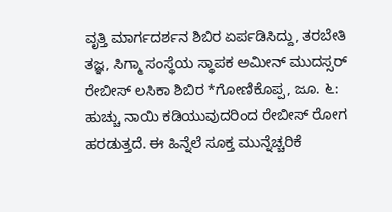ವೃತ್ತಿ ಮಾರ್ಗದರ್ಶನ ಶಿಬಿರ ಏರ್ಪಡಿಸಿದ್ದು, ತರಬೇತಿ ತಜ್ಞ, ಸಿಗ್ಮಾ ಸಂಸ್ಥೆಯ ಸ್ಥಾಪಕ ಅಮೀನ್ ಮುದಸ್ಸರ್
ರೇಬೀಸ್ ಲಸಿಕಾ ಶಿಬಿರ *ಗೋಣಿಕೊಪ್ಪ, ಜೂ. ೬: ಹುಚ್ಚು ನಾಯಿ ಕಡಿಯುವುದರಿಂದ ರೇಬೀಸ್ ರೋಗ ಹರಡುತ್ತದೆ. ಈ ಹಿನ್ನೆಲೆ ಸೂಕ್ತ ಮುನ್ನೆಚ್ಚರಿಕೆ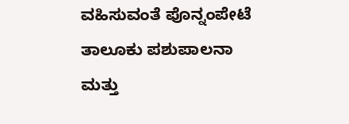ವಹಿಸುವಂತೆ ಪೊನ್ನಂಪೇಟೆ ತಾಲೂಕು ಪಶುಪಾಲನಾ ಮತ್ತು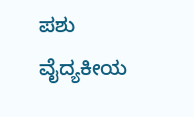ಪಶು ವೈದ್ಯಕೀಯ